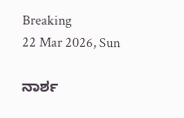Breaking
22 Mar 2026, Sun

ನಾರ್ಶ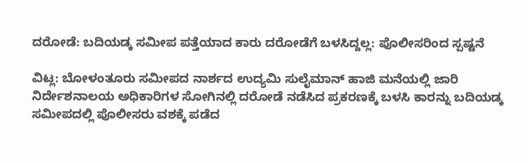ದರೋಡೆ: ಬದಿಯಡ್ಕ ಸಮೀಪ ಪತ್ತೆಯಾದ ಕಾರು ದರೋಡೆಗೆ ಬಳಸಿದ್ದಲ್ಲ: ಪೊಲೀಸರಿಂದ ಸ್ಪಷ್ಟನೆ

ವಿಟ್ಲ: ಬೋಳಂತೂರು ಸಮೀಪದ ನಾರ್ಶದ ಉದ್ಯಮಿ ಸುಲೈಮಾನ್ ಹಾಜಿ ಮನೆಯಲ್ಲಿ ಜಾರಿ ನಿರ್ದೇಶನಾಲಯ ಅಧಿಕಾರಿಗಳ ಸೋಗಿನಲ್ಲಿ ದರೋಡೆ ನಡೆಸಿದ ಪ್ರಕರಣಕ್ಕೆ ಬಳಸಿ ಕಾರನ್ನು ಬದಿಯಡ್ಕ ಸಮೀಪದಲ್ಲಿ ಪೊಲೀಸರು ವಶಕ್ಕೆ ಪಡೆದ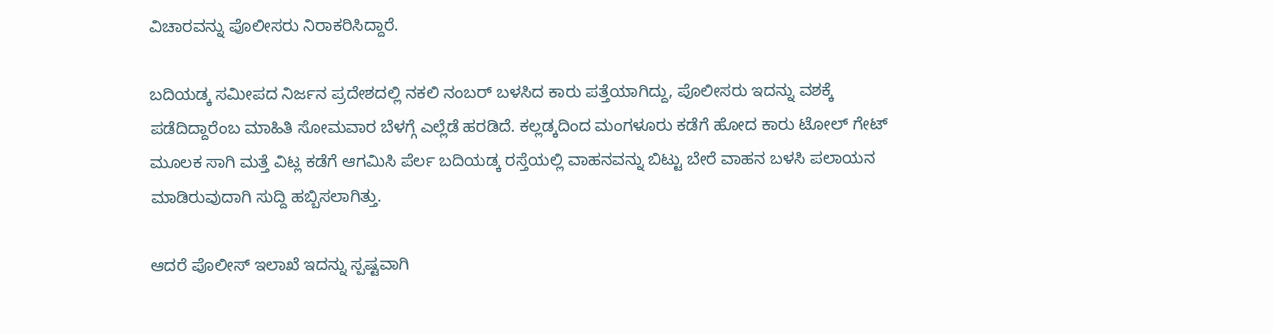ವಿಚಾರವನ್ನು ಪೊಲೀಸರು ನಿರಾಕರಿಸಿದ್ದಾರೆ.

ಬದಿಯಡ್ಕ ಸಮೀಪದ ನಿರ್ಜನ ಪ್ರದೇಶದಲ್ಲಿ ನಕಲಿ ನಂಬರ್ ಬಳಸಿದ ಕಾರು ಪತ್ತೆಯಾಗಿದ್ದು, ಪೊಲೀಸರು ಇದನ್ನು ವಶಕ್ಕೆ ಪಡೆದಿದ್ದಾರೆಂಬ ಮಾಹಿತಿ ಸೋಮವಾರ ಬೆಳಗ್ಗೆ ಎಲ್ಲೆಡೆ ಹರಡಿದೆ. ಕಲ್ಲಡ್ಕದಿಂದ ಮಂಗಳೂರು ಕಡೆಗೆ ಹೋದ ಕಾರು ಟೋಲ್ ಗೇಟ್ ಮೂಲಕ ಸಾಗಿ ಮತ್ತೆ ವಿಟ್ಲ ಕಡೆಗೆ ಆಗಮಿಸಿ ಪೆರ್ಲ ಬದಿಯಡ್ಕ ರಸ್ತೆಯಲ್ಲಿ ವಾಹನವನ್ನು ಬಿಟ್ಟು ಬೇರೆ ವಾಹನ ಬಳಸಿ ಪಲಾಯನ ಮಾಡಿರುವುದಾಗಿ ಸುದ್ದಿ ಹಬ್ಬಿಸಲಾಗಿತ್ತು.

ಆದರೆ ಪೊಲೀಸ್ ಇಲಾಖೆ ಇದನ್ನು ಸ್ಪಷ್ಟವಾಗಿ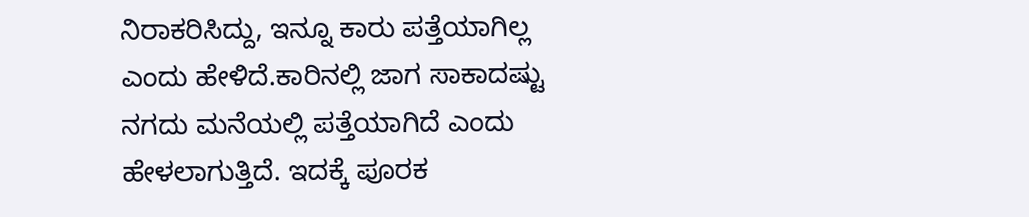ನಿರಾಕರಿಸಿದ್ದು, ಇನ್ನೂ ಕಾರು ಪತ್ತೆಯಾಗಿಲ್ಲ ಎಂದು ಹೇಳಿದೆ.ಕಾರಿನಲ್ಲಿ ಜಾಗ ಸಾಕಾದಷ್ಟು ನಗದು ಮನೆಯಲ್ಲಿ ಪತ್ತೆಯಾಗಿದೆ ಎಂದು ಹೇಳಲಾಗುತ್ತಿದೆ. ಇದಕ್ಕೆ ಪೂರಕ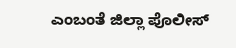ಎಂಬಂತೆ ಜಿಲ್ಲಾ ಪೊಲೀಸ್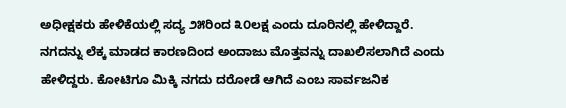ಅಧೀಕ್ಷಕರು ಹೇಳಿಕೆಯಲ್ಲಿ ಸದ್ಯ ೨೫ರಿಂದ ೩೦ಲಕ್ಷ ಎಂದು ದೂರಿನಲ್ಲಿ ಹೇಳಿದ್ದಾರೆ. ನಗದನ್ನು ಲೆಕ್ಕ ಮಾಡದ ಕಾರಣದಿಂದ ಅಂದಾಜು ಮೊತ್ತವನ್ನು ದಾಖಲಿಸಲಾಗಿದೆ ಎಂದು ಹೇಳಿದ್ದರು. ಕೋಟಿಗೂ ಮಿಕ್ಕಿ ನಗದು ದರೋಡೆ ಆಗಿದೆ ಎಂಬ ಸಾರ್ವಜನಿಕ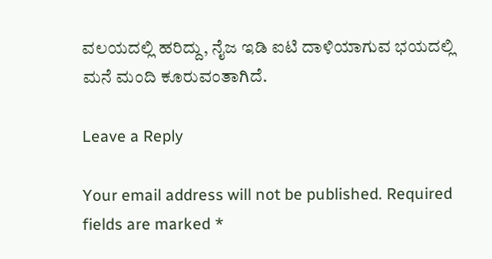ವಲಯದಲ್ಲಿ ಹರಿದ್ದು, ನೈಜ ಇಡಿ ಐಟಿ ದಾಳಿಯಾಗುವ ಭಯದಲ್ಲಿ ಮನೆ ಮಂದಿ ಕೂರುವಂತಾಗಿದೆ.

Leave a Reply

Your email address will not be published. Required fields are marked *